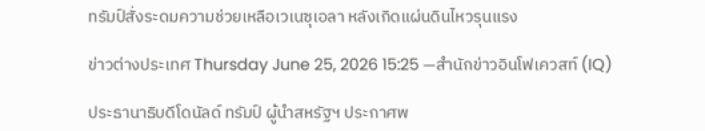ทรัมป์สั่งระดมความช่วยเหลือเวเนซุเอลา หลังเกิดแผ่นดินไหวรุนแรง

ข่าวต่างประเทศ Thursday June 25, 2026 15:25 —สำนักข่าวอินโฟเควสท์ (IQ)

ประธานาธิบดีโดนัลด์ ทรัมป์ ผู้นำสหรัฐฯ ประกาศพ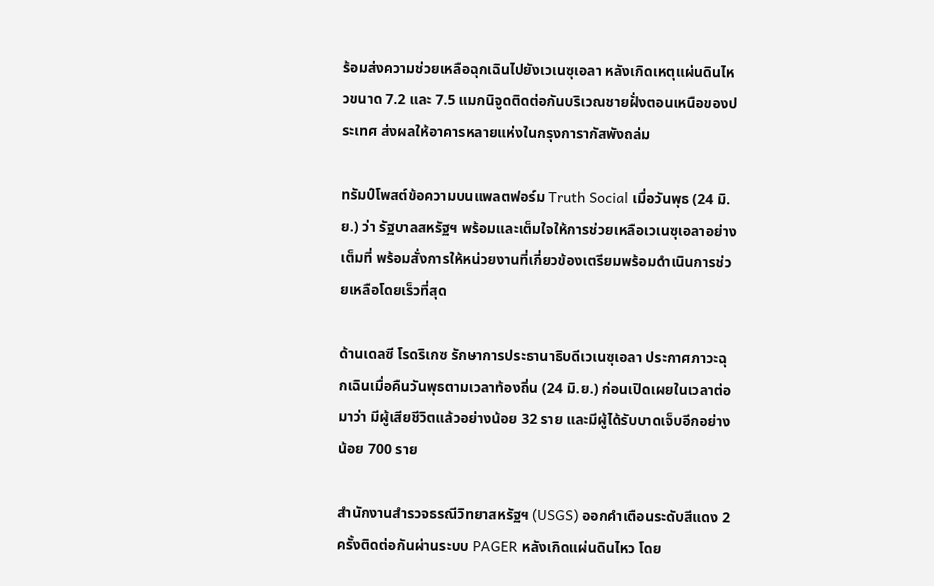ร้อมส่งความช่วยเหลือฉุกเฉินไปยังเวเนซุเอลา หลังเกิดเหตุแผ่นดินไหวขนาด 7.2 และ 7.5 แมกนิจูดติดต่อกันบริเวณชายฝั่งตอนเหนือของประเทศ ส่งผลให้อาคารหลายแห่งในกรุงการากัสพังถล่ม

ทรัมป์โพสต์ข้อความบนแพลตฟอร์ม Truth Social เมื่อวันพุธ (24 มิ.ย.) ว่า รัฐบาลสหรัฐฯ พร้อมและเต็มใจให้การช่วยเหลือเวเนซุเอลาอย่างเต็มที่ พร้อมสั่งการให้หน่วยงานที่เกี่ยวข้องเตรียมพร้อมดำเนินการช่วยเหลือโดยเร็วที่สุด

ด้านเดลซี โรดริเกซ รักษาการประธานาธิบดีเวเนซุเอลา ประกาศภาวะฉุกเฉินเมื่อคืนวันพุธตามเวลาท้องถิ่น (24 มิ.ย.) ก่อนเปิดเผยในเวลาต่อมาว่า มีผู้เสียชีวิตแล้วอย่างน้อย 32 ราย และมีผู้ได้รับบาดเจ็บอีกอย่างน้อย 700 ราย

สำนักงานสำรวจธรณีวิทยาสหรัฐฯ (USGS) ออกคำเตือนระดับสีแดง 2 ครั้งติดต่อกันผ่านระบบ PAGER หลังเกิดแผ่นดินไหว โดย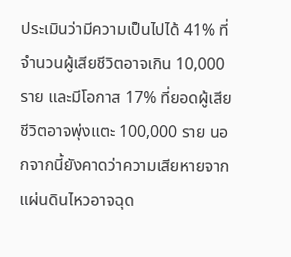ประเมินว่ามีความเป็นไปได้ 41% ที่จำนวนผู้เสียชีวิตอาจเกิน 10,000 ราย และมีโอกาส 17% ที่ยอดผู้เสียชีวิตอาจพุ่งแตะ 100,000 ราย นอกจากนี้ยังคาดว่าความเสียหายจากแผ่นดินไหวอาจฉุด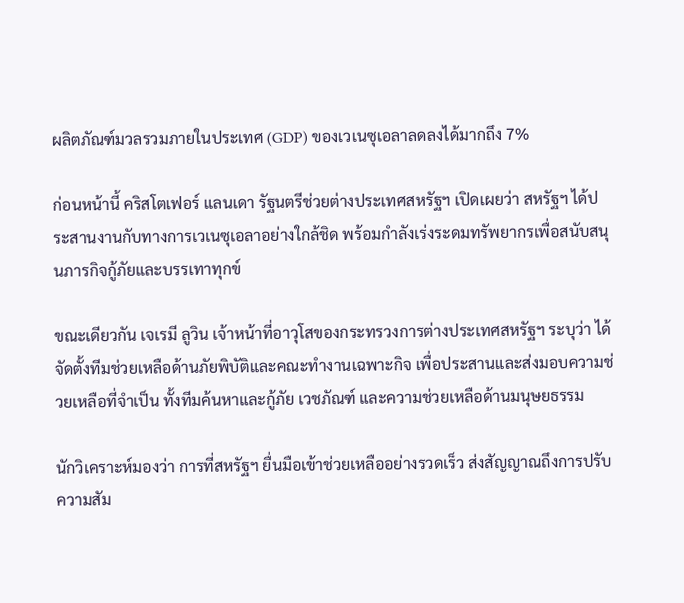ผลิตภัณฑ์มวลรวมภายในประเทศ (GDP) ของเวเนซุเอลาลดลงได้มากถึง 7%

ก่อนหน้านี้ คริสโตเฟอร์ แลนเดา รัฐนตรีช่วยต่างประเทศสหรัฐฯ เปิดเผยว่า สหรัฐฯ ได้ประสานงานกับทางการเวเนซุเอลาอย่างใกล้ชิด พร้อมกำลังเร่งระดมทรัพยากรเพื่อสนับสนุนภารกิจกู้ภัยและบรรเทาทุกข์

ขณะเดียวกัน เจเรมี ลูวิน เจ้าหน้าที่อาวุโสของกระทรวงการต่างประเทศสหรัฐฯ ระบุว่า ได้จัดตั้งทีมช่วยเหลือด้านภัยพิบัติและคณะทำงานเฉพาะกิจ เพื่อประสานและส่งมอบความช่วยเหลือที่จำเป็น ทั้งทีมค้นหาและกู้ภัย เวชภัณฑ์ และความช่วยเหลือด้านมนุษยธรรม

นักวิเคราะห์มองว่า การที่สหรัฐฯ ยื่นมือเข้าช่วยเหลืออย่างรวดเร็ว ส่งสัญญาณถึงการปรับความสัม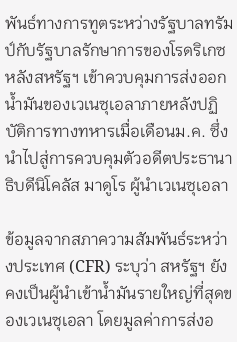พันธ์ทางการทูตระหว่างรัฐบาลทรัมป์กับรัฐบาลรักษาการของโรดริเกซ หลังสหรัฐฯ เข้าควบคุมการส่งออกน้ำมันของเวเนซุเอลาภายหลังปฏิบัติการทางทหารเมื่อเดือนม.ค. ซึ่งนำไปสู่การควบคุมตัวอดีตประธานาธิบดีนิโคลัส มาดูโร ผู้นำเวเนซุเอลา

ข้อมูลจากสภาความสัมพันธ์ระหว่างประเทศ (CFR) ระบุว่า สหรัฐฯ ยังคงเป็นผู้นำเข้าน้ำมันรายใหญ่ที่สุดของเวเนซุเอลา โดยมูลค่าการส่งอ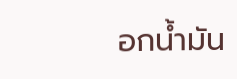อกน้ำมัน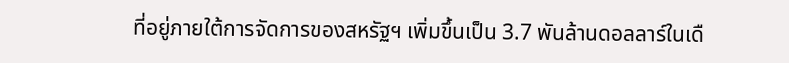ที่อยู่ภายใต้การจัดการของสหรัฐฯ เพิ่มขึ้นเป็น 3.7 พันล้านดอลลาร์ในเดื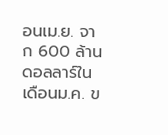อนเม.ย. จาก 600 ล้านดอลลาร์ในเดือนม.ค. ข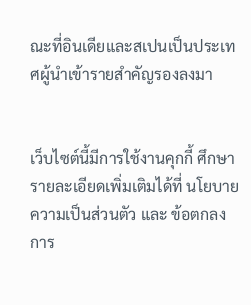ณะที่อินเดียและสเปนเป็นประเทศผู้นำเข้ารายสำคัญรองลงมา


เว็บไซต์นี้มีการใช้งานคุกกี้ ศึกษารายละเอียดเพิ่มเติมได้ที่ นโยบายความเป็นส่วนตัว และ ข้อตกลงการ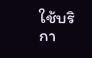ใช้บริกา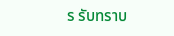ร รับทราบ